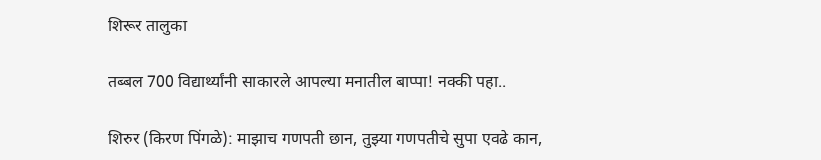शिरूर तालुका

तब्बल 700 विद्यार्थ्यांनी साकारले आपल्या मनातील बाप्पा! नक्की पहा..

शिरुर (किरण पिंगळे): माझाच गणपती छान, तुझ्या गणपतीचे सुपा एवढे कान,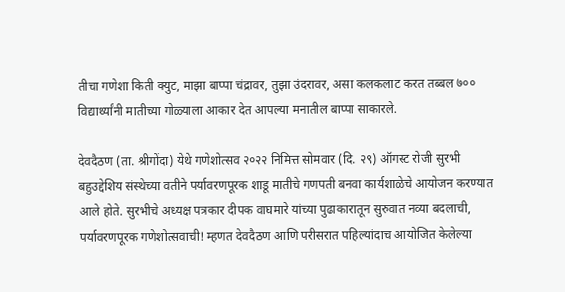तीचा गणेशा किती क्युट, माझा बाप्पा चंद्रावर, तुझा उंदरावर, असा कलकलाट करत तब्बल ७०० विद्यार्थ्यांनी मातीच्या गोळ्याला आकार देत आपल्या मनातील बाप्पा साकारले.

देवदैठण (ता. श्रीगोंदा) येथे गणेशोत्सव २०२२ निमित्त सोमवार (दि. २९) ऑगस्ट रोजी सुरभी बहुउद्देशिय संस्थेच्या वतीने पर्यावरणपूरक शाडू मातीचे गणपती बनवा कार्यशाळेचे आयोजन करण्यात आले होते. सुरभीचे अध्यक्ष पत्रकार दीपक वाघमारे यांच्या पुढाकारातून सुरुवात नव्या बदलाची, पर्यावरणपूरक गणेशोत्सवाची! म्हणत देवदैठण आणि परीसरात पहिल्यांदाच आयोजित केलेल्या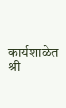कार्यशाळेत श्री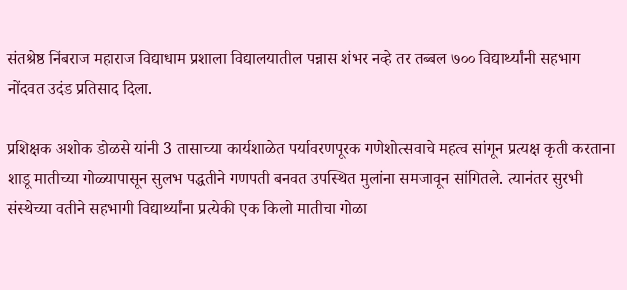संतश्रेष्ठ निंबराज महाराज विद्याधाम प्रशाला विद्यालयातील पन्नास शंभर नव्हे तर तब्बल ७०० विद्यार्थ्यांनी सहभाग नोंदवत उदंड प्रतिसाद दिला.

प्रशिक्षक अशोक डोळसे यांनी 3 तासाच्या कार्यशाळेत पर्यावरणपूरक गणेशोत्सवाचे महत्व सांगून प्रत्यक्ष कृती करताना शाडू मातीच्या गोळ्यापासून सुलभ पद्धतीने गणपती बनवत उपस्थित मुलांना समजावून सांगितले. त्यानंतर सुरभी संस्थेच्या वतीने सहभागी विद्यार्थ्यांना प्रत्येकी एक किलो मातीचा गोळा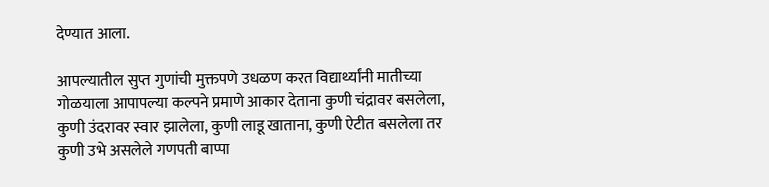देण्यात आला.

आपल्यातील सुप्त गुणांची मुक्तपणे उधळण करत विद्यार्थ्यांनी मातीच्या गोळयाला आपापल्या कल्पने प्रमाणे आकार देताना कुणी चंद्रावर बसलेला, कुणी उंदरावर स्वार झालेला, कुणी लाडू खाताना, कुणी ऐटीत बसलेला तर कुणी उभे असलेले गणपती बाप्पा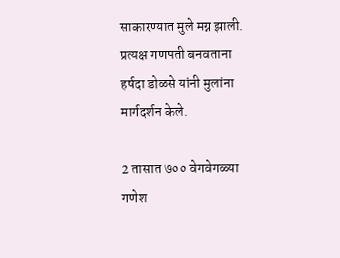साकारण्यात मुले मग्न झाली. प्रत्यक्ष गणपती बनवताना हर्षदा डोळसे यांनी मुलांना मार्गदर्शन केले.

2 तासात ७०० वेगवेगळ्या गणेश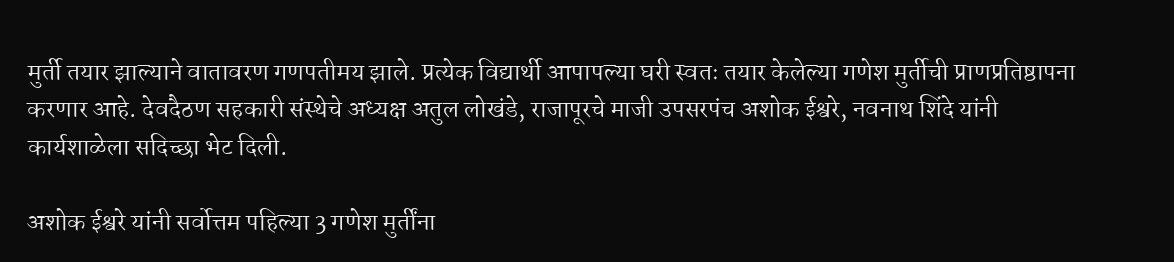मुर्ती तयार झाल्याने वातावरण गणपतीमय झाले. प्रत्येक विद्यार्थी आपापल्या घरी स्वतः तयार केलेल्या गणेश मुर्तीची प्राणप्रतिष्ठापना करणार आहे. देवदैठण सहकारी संस्थेचे अध्यक्ष अतुल लोखंडे, राजापूरचे माजी उपसरपंच अशोक ईश्वरे, नवनाथ शिंदे यांनी कार्यशाळेला सदिच्छा भेट दिली.

अशोक ईश्वरे यांनी सर्वोत्तम पहिल्या 3 गणेश मुर्तींना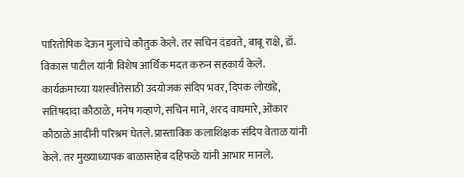पारितोषिक देऊन मुलांचे कौतुक केले. तर सचिन दंडवते, बाबू राक्षे, डॉ. विकास पाटील यांनी विशेष आर्थिक मदत करुन सहकार्य केले. कार्यक्रमाच्या यशस्वीतेसाठी उदयोजक संदिप भवर, दिपक लोखंडे, सतिषदादा कौठाळे, मनेष गव्हाणे, सचिन माने, शरद वाघमारे, ओंकार कौठाळे आदींनी परिश्रम घेतले. प्रास्ताविक कलाशिक्षक संदिप वेताळ यांनी केले. तर मुख्याध्यापक बाळासाहेब दहिफळे यांनी आभार मानले.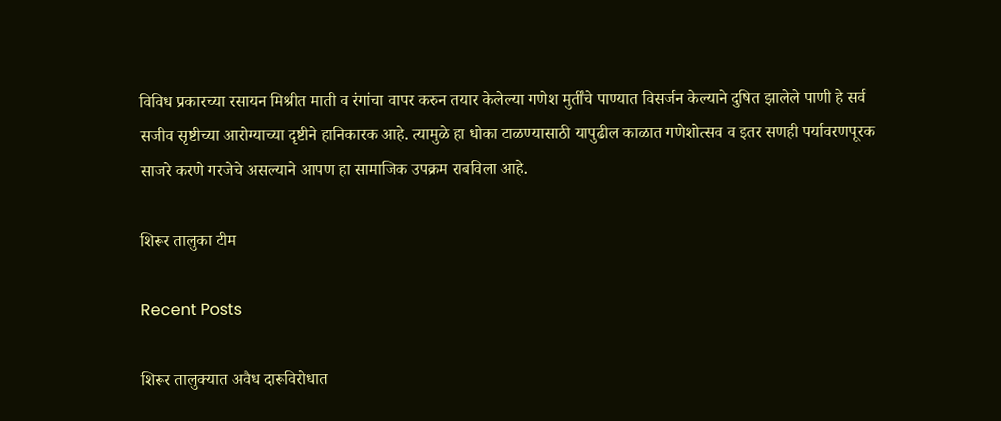विविध प्रकारच्या रसायन मिश्रीत माती व रंगांचा वापर करुन तयार केलेल्या गणेश मुर्तींचे पाण्यात विसर्जन केल्याने दुषित झालेले पाणी हे सर्व सजीव सृष्टीच्या आरोग्याच्या दृष्टीने हानिकारक आहे. त्यामुळे हा धोका टाळण्यासाठी यापुढील काळात गणेशोत्सव व इतर सणही पर्यावरणपूरक साजरे करणे गरजेचे असल्याने आपण हा सामाजिक उपक्रम राबविला आहे.

शिरूर तालुका टीम

Recent Posts

शिरूर तालुक्यात अवैध दारूविरोधात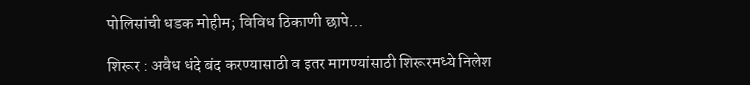पोलिसांची धडक मोहीम; विविध ठिकाणी छापे…

शिरूर : अवैध धंदे बंद करण्यासाठी व इतर मागण्यांसाठी शिरूरमध्ये निलेश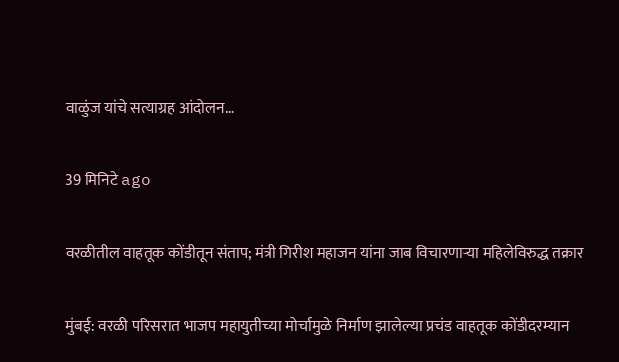वाळुंज यांचे सत्याग्रह आंदोलन…

39 मिनिटे ago

वरळीतील वाहतूक कोंडीतून संताप; मंत्री गिरीश महाजन यांना जाब विचारणाऱ्या महिलेविरुद्ध तक्रार

मुंबई: वरळी परिसरात भाजप महायुतीच्या मोर्चामुळे निर्माण झालेल्या प्रचंड वाहतूक कोंडीदरम्यान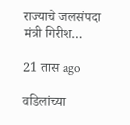राज्याचे जलसंपदा मंत्री गिरीश…

21 तास ago

वडिलांच्या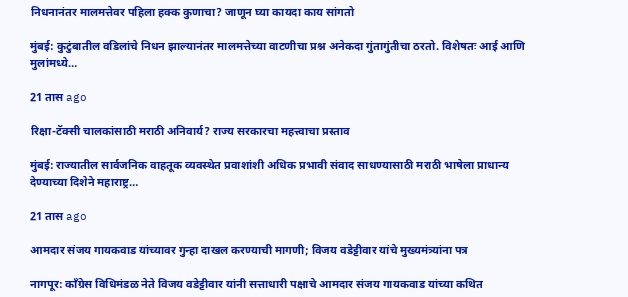निधनानंतर मालमत्तेवर पहिला हक्क कुणाचा? जाणून घ्या कायदा काय सांगतो

मुंबई: कुटुंबातील वडिलांचे निधन झाल्यानंतर मालमत्तेच्या वाटणीचा प्रश्न अनेकदा गुंतागुंतीचा ठरतो. विशेषतः आई आणि मुलांमध्ये…

21 तास ago

रिक्षा-टॅक्सी चालकांसाठी मराठी अनिवार्य? राज्य सरकारचा महत्त्वाचा प्रस्ताव

मुंबई: राज्यातील सार्वजनिक वाहतूक व्यवस्थेत प्रवाशांशी अधिक प्रभावी संवाद साधण्यासाठी मराठी भाषेला प्राधान्य देण्याच्या दिशेने महाराष्ट्र…

21 तास ago

आमदार संजय गायकवाड यांच्यावर गुन्हा दाखल करण्याची मागणी; विजय वडेट्टीवार यांचे मुख्यमंत्र्यांना पत्र

नागपूर: काँग्रेस विधिमंडळ नेते विजय वडेट्टीवार यांनी सत्ताधारी पक्षाचे आमदार संजय गायकवाड यांच्या कथित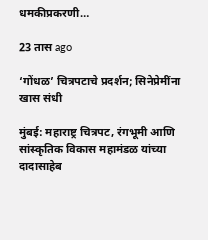धमकीप्रकरणी…

23 तास ago

‘गोंधळ’ चित्रपटाचे प्रदर्शन; सिनेप्रेमींना खास संधी

मुंबई: महाराष्ट्र चित्रपट, रंगभूमी आणि सांस्कृतिक विकास महामंडळ यांच्या दादासाहेब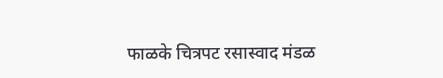फाळके चित्रपट रसास्वाद मंडळ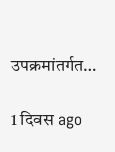उपक्रमांतर्गत…

1 दिवस ago